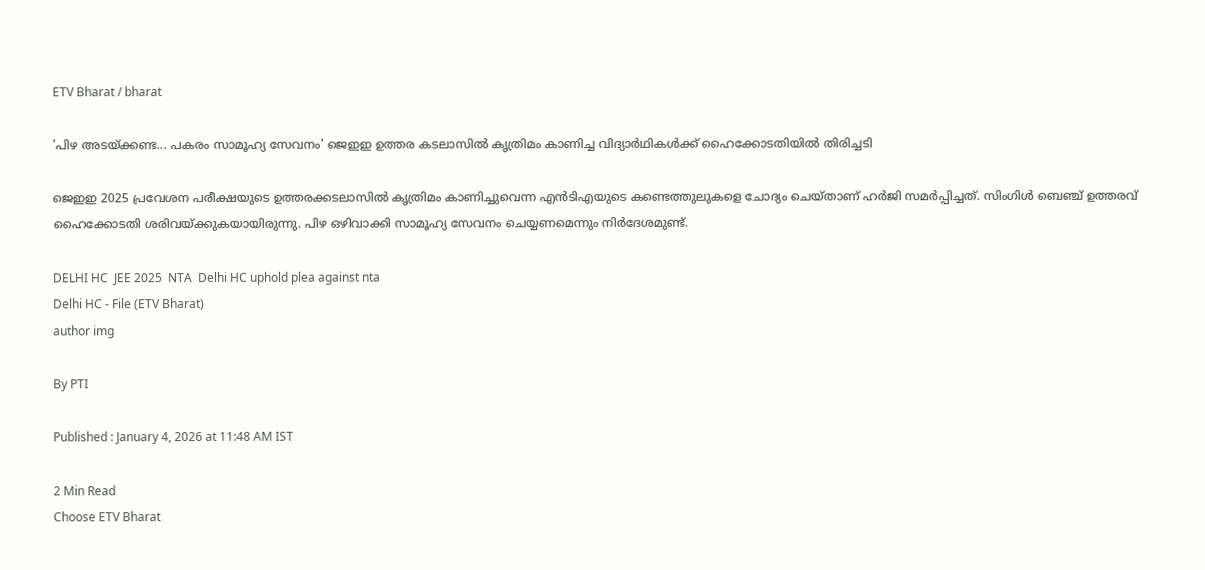ETV Bharat / bharat

'പിഴ അടയ്‌ക്കണ്ട... പകരം സാമൂഹ്യ സേവനം' ജെഇഇ ഉത്തര കടലാസിൽ കൃത്രിമം കാണിച്ച വിദ്യാർഥികള്‍ക്ക് ഹൈക്കോടതിയിൽ തിരിച്ചടി

ജെഇഇ 2025 പ്രവേശന പരീക്ഷയുടെ ഉത്തരക്കടലാസിൽ കൃത്രിമം കാണിച്ചുവെന്ന എൻടിഎയുടെ കണ്ടെത്തുലുകളെ ചോദ്യം ചെയ്‌താണ് ഹർജി സമർപ്പിച്ചത്. സിംഗിൾ ബെഞ്ച് ഉത്തരവ് ഹൈക്കോടതി ശരിവയ്‌ക്കുകയായിരുന്നു. പിഴ ഒഴിവാക്കി സാമൂഹ്യ സേവനം ചെയ്യണമെന്നും നിർദേശമുണ്ട്.

DELHI HC  JEE 2025  NTA  Delhi HC uphold plea against nta
Delhi HC - File (ETV Bharat)
author img

By PTI

Published : January 4, 2026 at 11:48 AM IST

2 Min Read
Choose ETV Bharat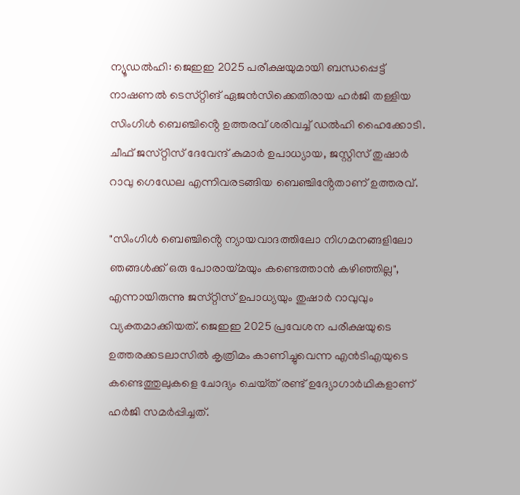ന്യൂഡൽഹി: ജെഇഇ 2025 പരീക്ഷയുമായി ബന്ധപ്പെട്ട് നാഷണൽ ടെസ്‌റ്റിങ് ഏജൻസിക്കെതിരായ ഹർജി തള്ളിയ സിംഗിൾ ബെഞ്ചിൻ്റെ ഉത്തരവ് ശരിവച്ച് ഡൽഹി ഹൈക്കോടി. ചീഫ് ജസ്‌റ്റിസ് ദേവേന്ദ് കുമാർ ഉപാധ്യായ, ജസ്റ്റിസ് തുഷാർ റാവു ഗെഡേല എന്നിവരടങ്ങിയ ബെഞ്ചിൻ്റേതാണ് ഉത്തരവ്.

"സിംഗിൾ ബെഞ്ചിൻ്റെ ന്യായവാദത്തിലോ നിഗമനങ്ങളിലോ ഞങ്ങൾക്ക് ഒരു പോരായ്‌മയും കണ്ടെത്താൻ കഴിഞ്ഞില്ല", എന്നായിരുന്നു ജസ്‌റ്റിസ് ഉപാധ്യയും തുഷാർ റാവുവും വ്യക്തമാക്കിയത്. ജെഇഇ 2025 പ്രവേശന പരീക്ഷയുടെ ഉത്തരക്കടലാസിൽ കൃത്രിമം കാണിച്ചുവെന്ന എൻടിഎയുടെ കണ്ടെത്തുലുകളെ ചോദ്യം ചെയ്‌ത് രണ്ട് ഉദ്യോഗാർഥികളാണ് ഹർജി സമർപ്പിച്ചത്.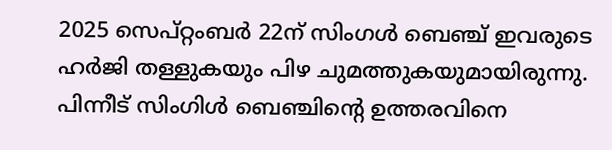2025 സെപ്‌റ്റംബർ 22ന് സിംഗൾ ബെഞ്ച് ഇവരുടെ ഹർജി തള്ളുകയും പിഴ ചുമത്തുകയുമായിരുന്നു. പിന്നീട് സിംഗിൾ ബെഞ്ചിൻ്റെ ഉത്തരവിനെ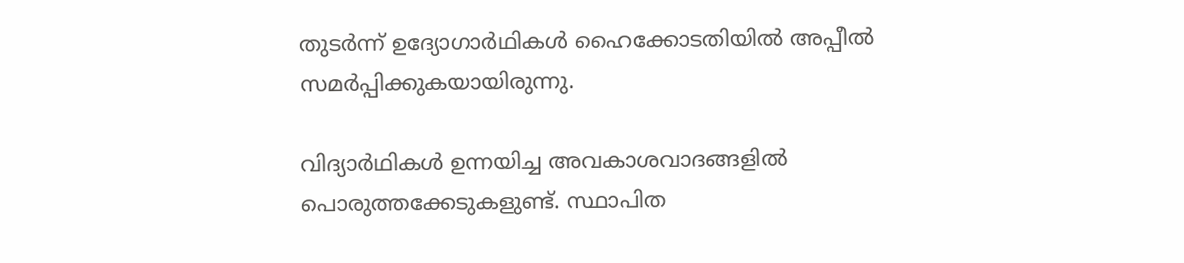തുടർന്ന് ഉദ്യോഗാർഥികൾ ഹൈക്കോടതിയിൽ അപ്പീൽ സമർപ്പിക്കുകയായിരുന്നു.

വിദ്യാർഥികൾ ഉന്നയിച്ച അവകാശവാദങ്ങളിൽ പൊരുത്തക്കേടുകളുണ്ട്. സ്ഥാപിത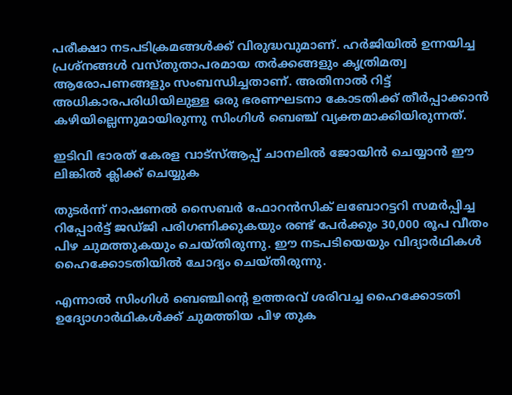പരീക്ഷാ നടപടിക്രമങ്ങൾക്ക് വിരുദ്ധവുമാണ്. ഹർജിയിൽ ഉന്നയിച്ച പ്രശ്‌നങ്ങൾ വസ്‌തുതാപരമായ തർക്കങ്ങളും കൃത്രിമത്വ ആരോപണങ്ങളും സംബന്ധിച്ചതാണ്. അതിനാൽ റിട്ട് അധികാരപരിധിയിലുള്ള ഒരു ഭരണഘടനാ കോടതിക്ക് തീർപ്പാക്കാൻ കഴിയില്ലെന്നുമായിരുന്നു സിംഗിൾ ബെഞ്ച് വ്യക്തമാക്കിയിരുന്നത്.

ഇടിവി ഭാരത് കേരള വാട്‌സ്‌ആപ്പ് ചാനലില്‍ ജോയിന്‍ ചെയ്യാന്‍ ഈ ലിങ്കില്‍ ക്ലിക്ക് ചെയ്യുക

തുടർന്ന് നാഷണൽ സൈബർ ഫോറൻസിക് ലബോറട്ടറി സമർപ്പിച്ച റിപ്പോർട്ട് ജഡ്‌ജി പരിഗണിക്കുകയും രണ്ട് പേർക്കും 30,000 രൂപ വീതം പിഴ ചുമത്തുകയും ചെയ്‌തിരുന്നു. ഈ നടപടിയെയും വിദ്യാർഥികള്‍ ഹൈക്കോടതിയിൽ ചോദ്യം ചെയ്‌തിരുന്നു.

എന്നാൽ സിംഗിൾ ബെഞ്ചിൻ്റെ ഉത്തരവ് ശരിവച്ച ഹൈക്കോടതി ഉദ്യോഗാർഥികള്‍ക്ക് ചുമത്തിയ പിഴ തുക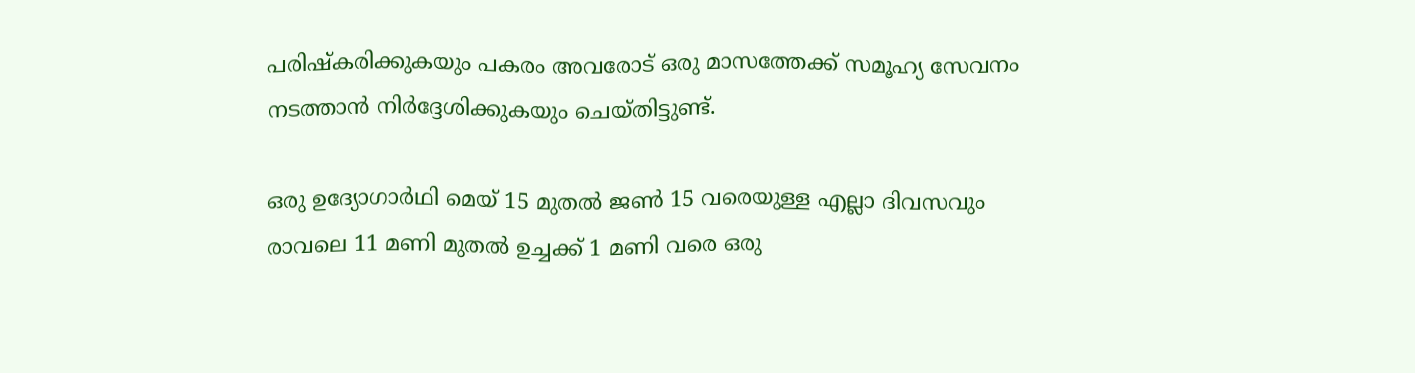പരിഷ്‌കരിക്കുകയും പകരം അവരോട് ഒരു മാസത്തേക്ക് സമൂഹ്യ സേവനം നടത്താൻ നിർദ്ദേശിക്കുകയും ചെയ്‌തിട്ടുണ്ട്.

ഒരു ഉദ്യോഗാർഥി മെയ്‌ 15 മുതൽ ജൺ 15 വരെയുള്ള എല്ലാ ദിവസവും രാവലെ 11 മണി മുതൽ ഉച്ചക്ക് 1 മണി വരെ ഒരു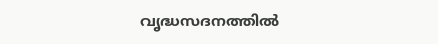വൃദ്ധസദനത്തിൽ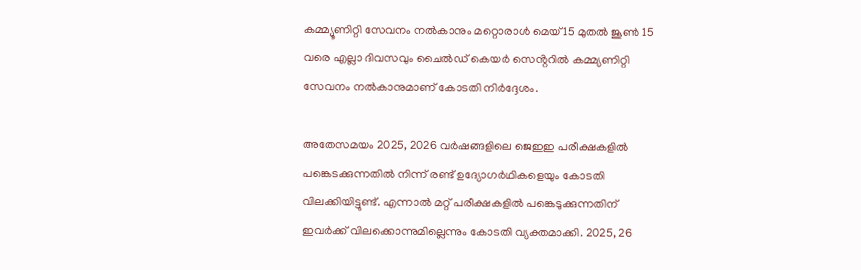കമ്മ്യൂണിറ്റി സേവനം നൽകാനും മറ്റൊരാൾ മെയ് 15 മുതൽ ജൂൺ 15 വരെ എല്ലാ ദിവസവും ചൈൽഡ് കെയർ സെൻ്ററിൽ കമ്മ്യണിറ്റി സേവനം നൽകാനുമാണ് കോടതി നിർദ്ദേശം.

അതേസമയം 2025, 2026 വർഷങ്ങളിലെ ജെഇഇ പരീക്ഷകളിൽ പങ്കെടക്കുന്നതിൽ നിന്ന് രണ്ട് ഉദ്യോഗർഥികളെയും കോടതി വിലക്കിയിട്ടുണ്ട്. എന്നാൽ മറ്റ് പരീക്ഷകളിൽ പങ്കെടുക്കുന്നതിന് ഇവർക്ക് വിലക്കൊന്നുമില്ലെന്നും കോടതി വ്യക്തമാക്കി. 2025, 26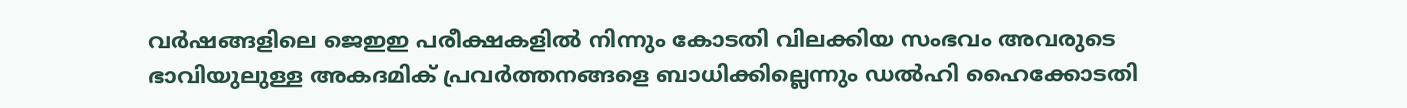വർഷങ്ങളിലെ ജെഇഇ പരീക്ഷകളിൽ നിന്നും കോടതി വിലക്കിയ സംഭവം അവരുടെ ഭാവിയുലുള്ള അകദമിക് പ്രവർത്തനങ്ങളെ ബാധിക്കില്ലെന്നും ഡൽഹി ഹൈക്കോടതി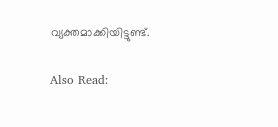വ്യക്തമാക്കിയിട്ടുണ്ട്.

Also Read: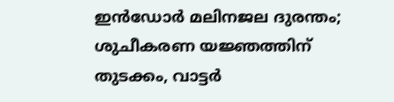ഇന്‍ഡോര്‍ മലിനജല ദുരന്തം; ശുചീകരണ യജ്ഞത്തിന് തുടക്കം, വാട്ടര്‍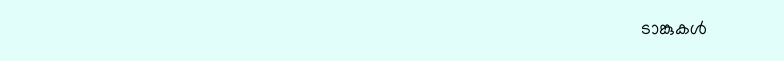ടാങ്കുകള്‍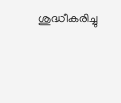ശുദ്ധീകരിച്ചു